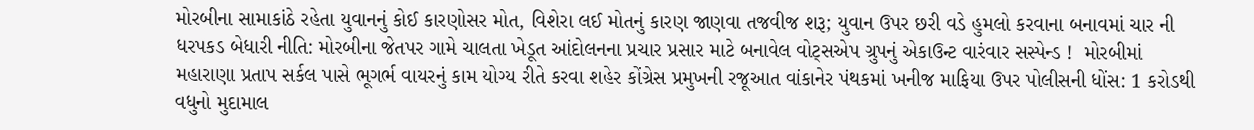મોરબીના સામાકાંઠે રહેતા યુવાનનું કોઈ કારણોસર મોત, વિશેરા લઈ મોતનું કારણ જાણવા તજવીજ શરૂ; યુવાન ઉપર છરી વડે હુમલો કરવાના બનાવમાં ચાર ની ધરપકડ બેધારી નીતિ: મોરબીના જેતપર ગામે ચાલતા ખેડૂત આંદોલનના પ્રચાર પ્રસાર માટે બનાવેલ વોટ્સએપ ગ્રુપનું એકાઉન્ટ વારંવાર સસ્પેન્ડ !  મોરબીમાં મહારાણા પ્રતાપ સર્કલ પાસે ભૂગર્ભ વાયરનું કામ યોગ્ય રીતે કરવા શહેર કોંગ્રેસ પ્રમુખની રજૂઆત વાંકાનેર પંથકમાં ખનીજ માફિયા ઉપર પોલીસની ધોંસ: 1 કરોડથી વધુનો મુદામાલ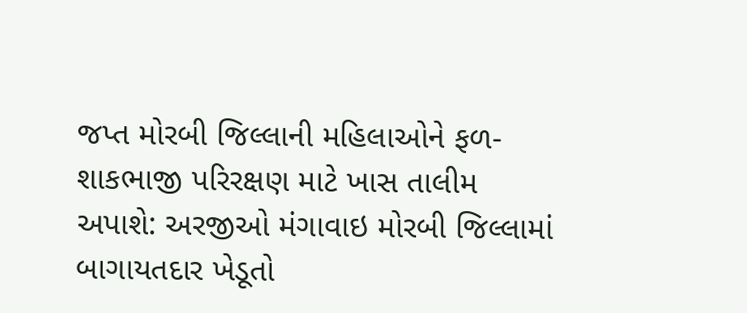જપ્ત મોરબી જિલ્લાની મહિલાઓને ફળ-શાકભાજી પરિરક્ષણ માટે ખાસ તાલીમ અપાશે: અરજીઓ મંગાવાઇ મોરબી જિલ્લામાં બાગાયતદાર ખેડૂતો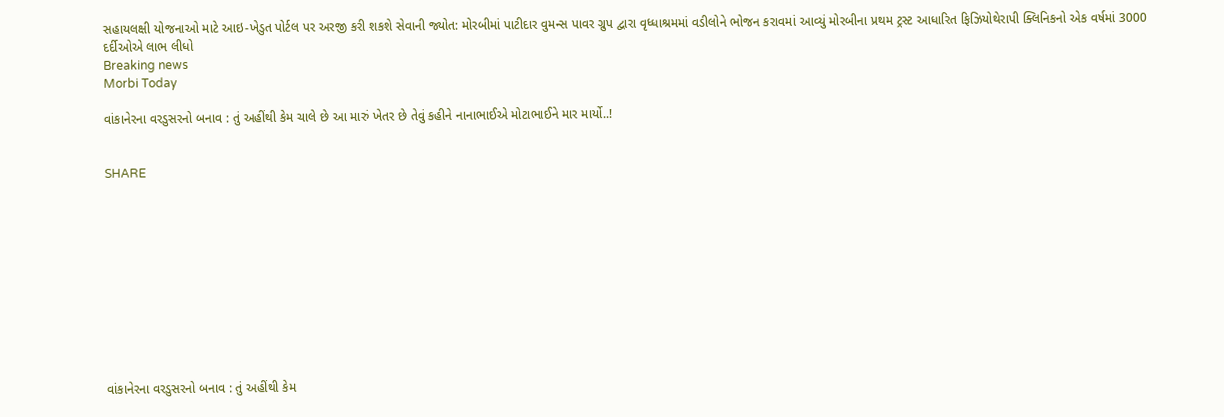સહાયલક્ષી યોજનાઓ માટે આઇ-ખેડુત પોર્ટલ પર અરજી કરી શકશે સેવાની જ્યોત: મોરબીમાં પાટીદાર વુમન્સ પાવર ગ્રુપ દ્વારા વૃધ્ધાશ્રમમાં વડીલોને ભોજન કરાવમાં આવ્યું મોરબીના પ્રથમ ટ્રસ્ટ આધારિત ફિઝિયોથેરાપી ક્લિનિકનો એક વર્ષમાં 3000 દર્દીઓએ લાભ લીધો
Breaking news
Morbi Today

વાંકાનેરના વરડુસરનો બનાવ : તું અહીંથી કેમ ચાલે છે આ મારું ખેતર છે તેવું કહીને નાનાભાઈએ મોટાભાઈને માર માર્યો..!


SHARE











વાંકાનેરના વરડુસરનો બનાવ : તું અહીંથી કેમ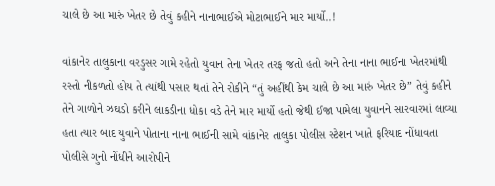ચાલે છે આ મારું ખેતર છે તેવું કહીને નાનાભાઈએ મોટાભાઈને માર માર્યો..!

વાંકાનેર તાલુકાના વરડુસર ગામે રહેતો યુવાન તેના ખેતર તરફ જતો હતો અને તેના નાના ભાઈના ખેતરમાંથી રસ્તો નીકળતો હોય તે ત્યાંથી પસાર થતાં તેને રોકીને “તું અહીંથી કેમ ચાલે છે આ મારું ખેતર છે” તેવું કહીને તેને ગાળોને ઝઘડો કરીને લાકડીના ધોકા વડે તેને માર માર્યો હતો જેથી ઈજા પામેલા યુવાનને સારવારમાં લાવ્યા હતા ત્યાર બાદ યુવાને પોતાના નાના ભાઈની સામે વાંકાનેર તાલુકા પોલીસ સ્ટેશન ખાતે ફરિયાદ નોંધાવતા પોલીસે ગુનો નોંધીને આરોપીને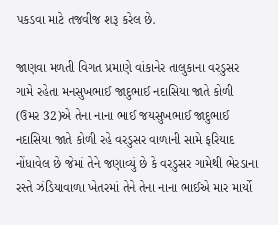પકડવા માટે તજવીજ શરૂ કરેલ છે.

જાણવા મળતી વિગત પ્રમાણે વાંકાનેર તાલુકાના વરડુસર ગામે રહેતા મનસુખભાઈ જાદુભાઈ નદાસિયા જાતે કોળી (ઉમર 32)એ તેના નાના ભાઈ જયસુખભાઈ જાદુભાઈ નદાસિયા જાતે કોળી રહે વરડુસર વાળાની સામે ફરિયાદ નોંધાવેલ છે જેમાં તેને જણાવ્યું છે કે વરડુસર ગામેથી ભેરડાના રસ્તે ઝંડિયાવાળા ખેતરમાં તેને તેના નાના ભાઈએ માર માર્યો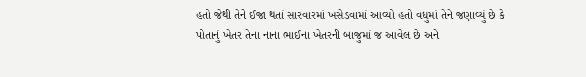હતો જેથી તેને ઈજા થતાં સારવારમાં ખસેડવામાં આવ્યો હતો વધુમાં તેને જણાવ્યું છે કે પોતાનું ખેતર તેના નાના ભાઈના ખેતરની બાજુમાં જ આવેલ છે અને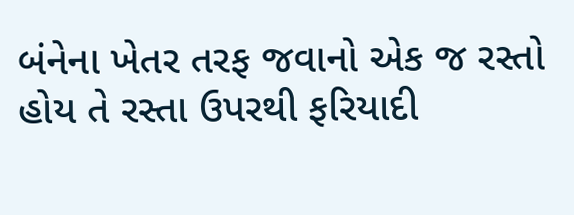બંનેના ખેતર તરફ જવાનો એક જ રસ્તો હોય તે રસ્તા ઉપરથી ફરિયાદી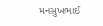મનસુખભાઈ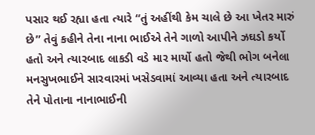પસાર થઈ રહ્યા હતા ત્યારે “તું અહીંથી કેમ ચાલે છે આ ખેતર મારું છે” તેવું કહીને તેના નાના ભાઈએ તેને ગાળો આપીને ઝઘડો કર્યો હતો અને ત્યારબાદ લાકડી વડે માર માર્યો હતો જેથી ભોગ બનેલા મનસુખભાઈને સારવારમાં ખસેડવામાં આવ્યા હતા અને ત્યારબાદ તેને પોતાના નાનાભાઈની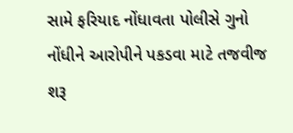સામે ફરિયાદ નોંધાવતા પોલીસે ગુનો નોંધીને આરોપીને પકડવા માટે તજવીજ શરૂ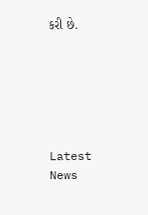કરી છે.






Latest News